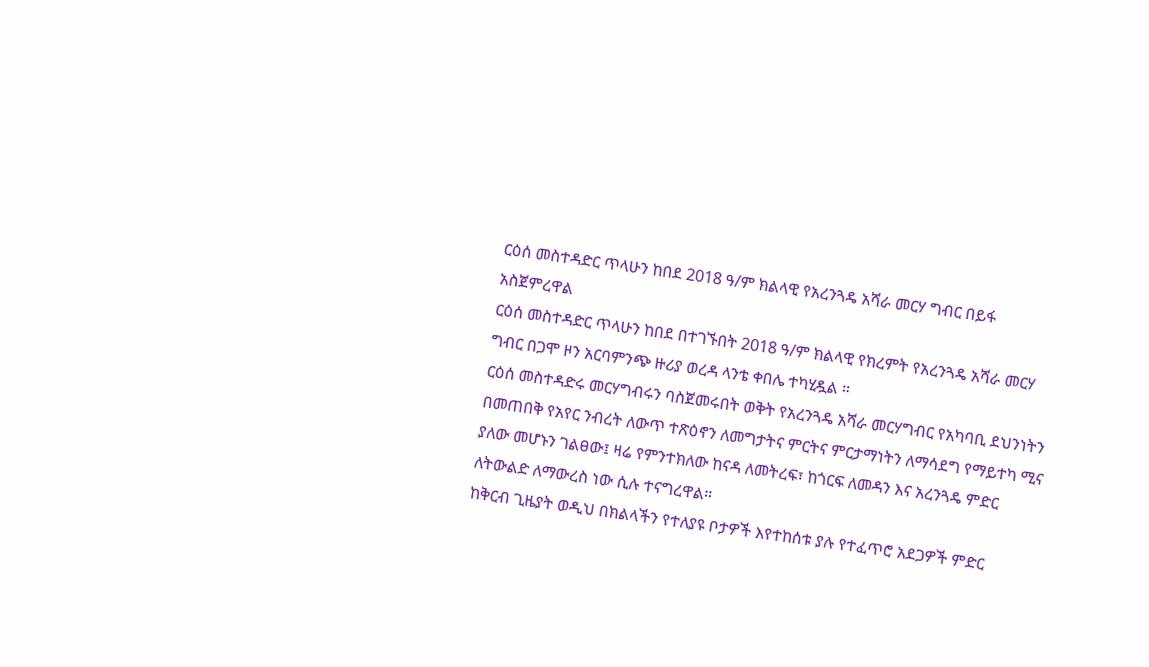ርዕሰ መስተዳድር ጥላሁን ከበደ 2018 ዓ/ም ክልላዊ የአረንጓዴ አሻራ መርሃ ግብር በይፋ አስጀምረዋል
ርዕሰ መስተዳድር ጥላሁን ከበደ በተገኙበት 2018 ዓ/ም ክልላዊ የክረምት የአረንጓዴ አሻራ መርሃ ግብር በጋሞ ዞን አርባምንጭ ዙሪያ ወረዳ ላንቴ ቀበሌ ተካሂዷል ።
ርዕሰ መስተዳድሩ መርሃግብሩን ባስጀመሩበት ወቅት የአረንጓዴ አሻራ መርሃግብር የአካባቢ ደህንነትን በመጠበቅ የአየር ንብረት ለውጥ ተጽዕኖን ለመግታትና ምርትና ምርታማነትን ለማሳደግ የማይተካ ሚና ያለው መሆኑን ገልፀው፤ ዛሬ የምንተክለው ከናዳ ለመትረፍ፣ ከጎርፍ ለመዳን እና አረንጓዴ ምድር ለትውልድ ለማውረስ ነው ሲሉ ተናግረዋል።
ከቅርብ ጊዜያት ወዲህ በክልላችን የተለያዩ ቦታዎች እየተከሰቱ ያሉ የተፈጥሮ አደጋዎች ምድር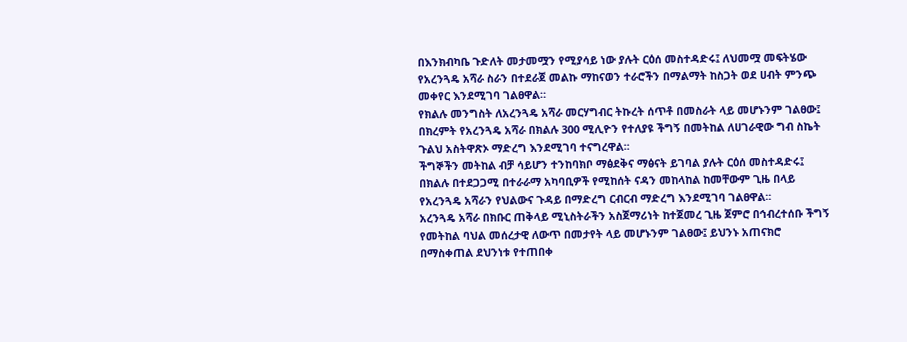በእንክብካቤ ጉድለት መታመሟን የሚያሳይ ነው ያሉት ርዕሰ መስተዳድሩ፤ ለህመሟ መፍትሄው የአረንጓዴ አሻራ ስራን በተደራጀ መልኩ ማከናወን ተራሮችን በማልማት ከስጋት ወደ ሀብት ምንጭ መቀየር እንደሚገባ ገልፀዋል።
የክልሉ መንግስት ለአረንጓዴ አሻራ መርሃግብር ትኩረት ሰጥቶ በመስራት ላይ መሆኑንም ገልፀው፤ በክረምት የአረንጓዴ አሻራ በክልሉ 300 ሚሊዮን የተለያዩ ችግኝ በመትከል ለሀገራዊው ግብ ስኬት ጉልህ አስትዋጽኦ ማድረግ እንደሚገባ ተናግረዋል፡፡
ችግኞችን መትከል ብቻ ሳይሆን ተንከባክቦ ማፅደቅና ማፅናት ይገባል ያሉት ርዕሰ መስተዳድሩ፤ በክልሉ በተደጋጋሚ በተራራማ አካባቢዎች የሚከሰት ናዳን መከላከል ከመቸውም ጊዜ በላይ የአረንጓዴ አሻራን የህልውና ጉዳይ በማድረግ ርብርብ ማድረግ እንደሚገባ ገልፀዋል፡፡
አረንጓዴ አሻራ በክቡር ጠቅላይ ሚኒስትራችን አስጀማሪነት ከተጀመረ ጊዜ ጀምሮ በኅብረተሰቡ ችግኝ የመትከል ባህል መሰረታዊ ለውጥ በመታየት ላይ መሆኑንም ገልፀው፤ ይህንኑ አጠናክሮ በማስቀጠል ደህንነቱ የተጠበቀ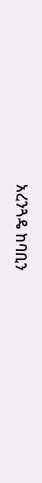አረንጓዴ ከባቢን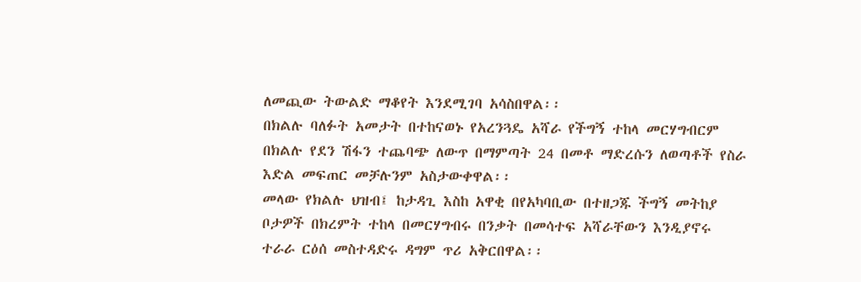ለመጪው ትውልድ ማቆየት እንደሚገባ አሳስበዋል፡፡
በክልሉ ባለፉት አመታት በተከናወኑ የአረንጓዴ አሻራ የችግኝ ተከላ መርሃግብርም በክልሉ የደን ሽፋን ተጨባጭ ለውጥ በማምጣት 24 በመቶ ማድረሱን ለወጣቶች የስራ እድል መፍጠር መቻሉንም አስታውቀዋል፡፡
መላው የክልሉ ህዝብ፤ ከታዳጊ እስከ አዋቂ በየአካባቢው በተዘጋጁ ችግኝ መትከያ ቦታዎች በክረምት ተከላ በመርሃግብሩ በንቃት በመሳተፍ አሻራቸውን እንዲያኖሩ ተራራ ርዕሰ መስተዳድሩ ዳግም ጥሪ አቅርበዋል፡፡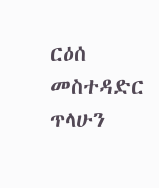ርዕሰ መስተዳድር ጥላሁን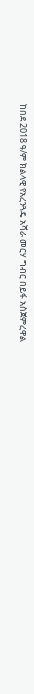ከበደ 2018 ዓ/ም ክልላዊ የአረንጓዴ አሻራ መርሃ ግብር በይፋ አስጀምረዋል